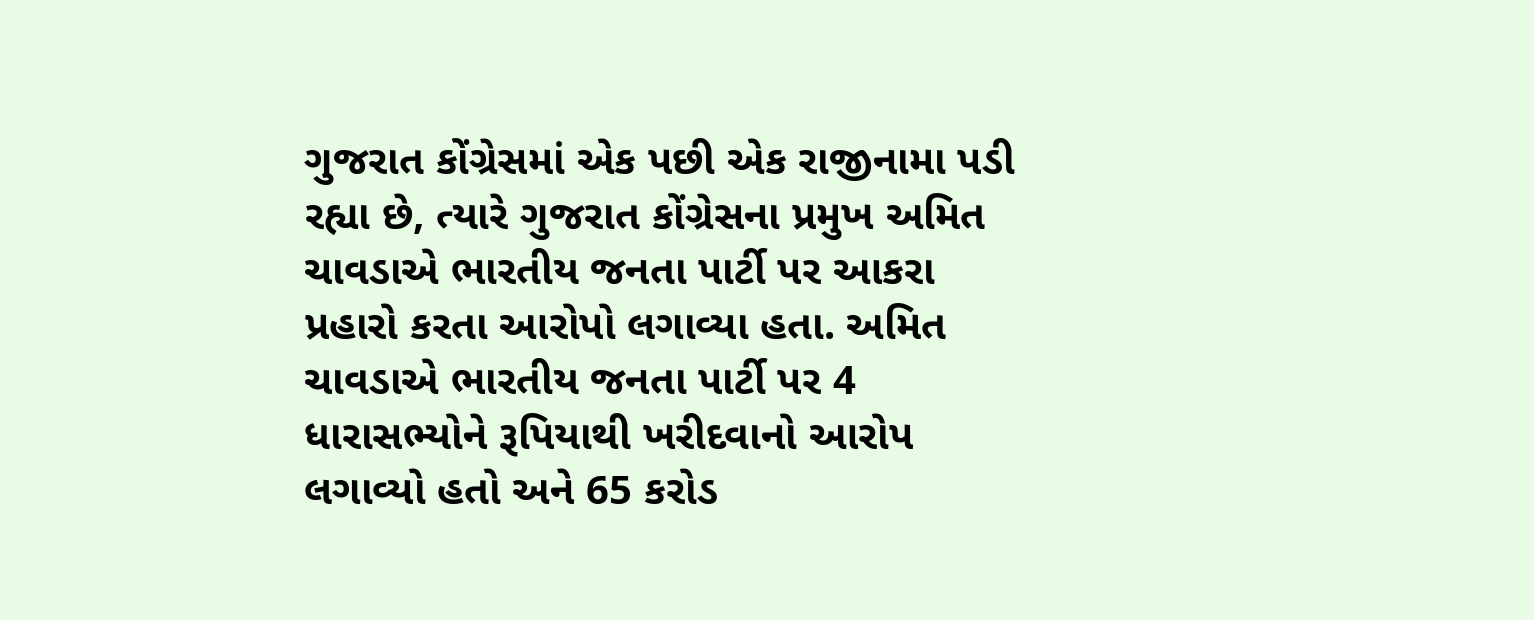ગુજરાત કોંગ્રેસમાં એક પછી એક રાજીનામા પડી રહ્યા છે, ત્યારે ગુજરાત કોંગ્રેસના પ્રમુખ અમિત ચાવડાએ ભારતીય જનતા પાર્ટી પર આકરા પ્રહારો કરતા આરોપો લગાવ્યા હતા. અમિત ચાવડાએ ભારતીય જનતા પાર્ટી પર 4 ધારાસભ્યોને રૂપિયાથી ખરીદવાનો આરોપ લગાવ્યો હતો અને 65 કરોડ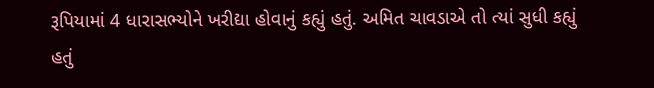રૂપિયામાં 4 ધારાસભ્યોને ખરીદ્યા હોવાનું કહ્યું હતું. અમિત ચાવડાએ તો ત્યાં સુધી કહ્યું હતું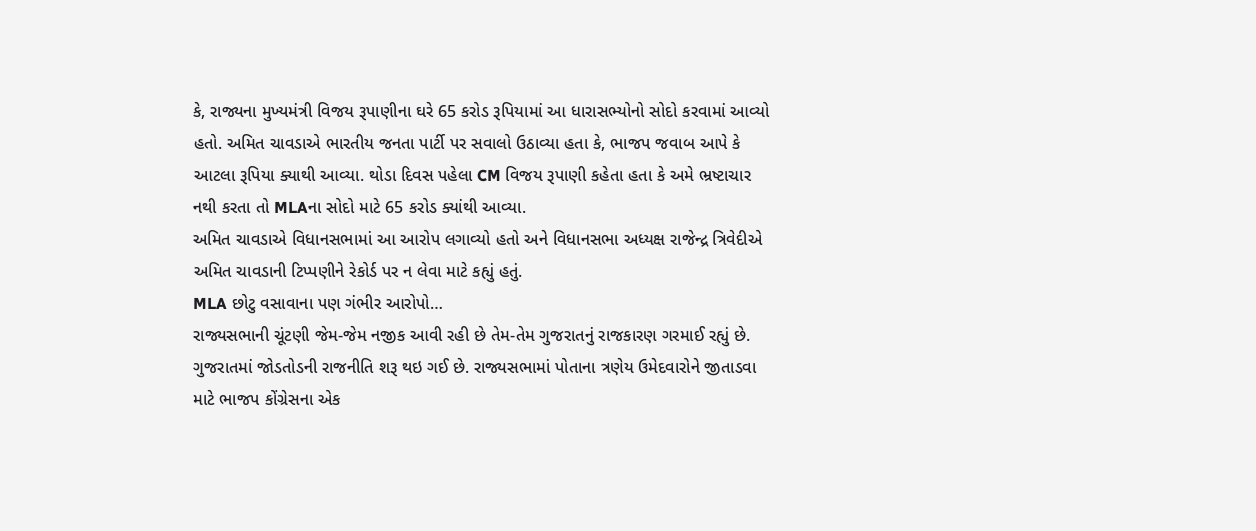કે, રાજ્યના મુખ્યમંત્રી વિજય રૂપાણીના ઘરે 65 કરોડ રૂપિયામાં આ ધારાસભ્યોનો સોદો કરવામાં આવ્યો હતો. અમિત ચાવડાએ ભારતીય જનતા પાર્ટી પર સવાલો ઉઠાવ્યા હતા કે, ભાજપ જવાબ આપે કે આટલા રૂપિયા ક્યાથી આવ્યા. થોડા દિવસ પહેલા CM વિજય રૂપાણી કહેતા હતા કે અમે ભ્રષ્ટાચાર નથી કરતા તો MLAના સોદો માટે 65 કરોડ ક્યાંથી આવ્યા.
અમિત ચાવડાએ વિધાનસભામાં આ આરોપ લગાવ્યો હતો અને વિધાનસભા અધ્યક્ષ રાજેન્દ્ર ત્રિવેદીએ અમિત ચાવડાની ટિપ્પણીને રેકોર્ડ પર ન લેવા માટે કહ્યું હતું.
MLA છોટુ વસાવાના પણ ગંભીર આરોપો…
રાજ્યસભાની ચૂંટણી જેમ-જેમ નજીક આવી રહી છે તેમ-તેમ ગુજરાતનું રાજકારણ ગરમાઈ રહ્યું છે. ગુજરાતમાં જોડતોડની રાજનીતિ શરૂ થઇ ગઈ છે. રાજ્યસભામાં પોતાના ત્રણેય ઉમેદવારોને જીતાડવા માટે ભાજપ કોંગ્રેસના એક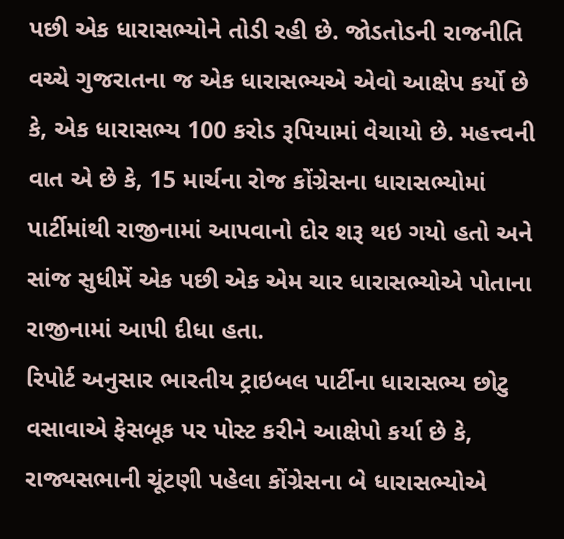પછી એક ધારાસભ્યોને તોડી રહી છે. જોડતોડની રાજનીતિ વચ્ચે ગુજરાતના જ એક ધારાસભ્યએ એવો આક્ષેપ કર્યો છે કે, એક ધારાસભ્ય 100 કરોડ રૂપિયામાં વેચાયો છે. મહત્ત્વની વાત એ છે કે, 15 માર્ચના રોજ કોંગ્રેસના ધારાસભ્યોમાં પાર્ટીમાંથી રાજીનામાં આપવાનો દોર શરૂ થઇ ગયો હતો અને સાંજ સુધીમેં એક પછી એક એમ ચાર ધારાસભ્યોએ પોતાના રાજીનામાં આપી દીધા હતા.
રિપોર્ટ અનુસાર ભારતીય ટ્રાઇબલ પાર્ટીના ધારાસભ્ય છોટુ વસાવાએ ફેસબૂક પર પોસ્ટ કરીને આક્ષેપો કર્યા છે કે, રાજ્યસભાની ચૂંટણી પહેલા કોંગ્રેસના બે ધારાસભ્યોએ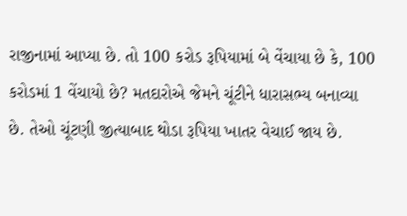રાજીનામાં આપ્યા છે. તો 100 કરોડ રૂપિયામાં બે વેંચાયા છે કે, 100 કરોડમાં 1 વેંચાયો છે? મતદારોએ જેમને ચૂંટીને ધારાસભ્ય બનાવ્યા છે. તેઓ ચૂંટણી જીત્યાબાદ થોડા રૂપિયા ખાતર વેચાઈ જાય છે.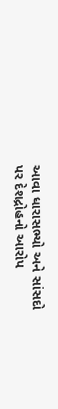આવા ધારાસભ્યો અને સાંસદો પર દેશદ્રોહનો આરોપ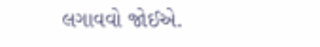લગાવવો જોઈએ.